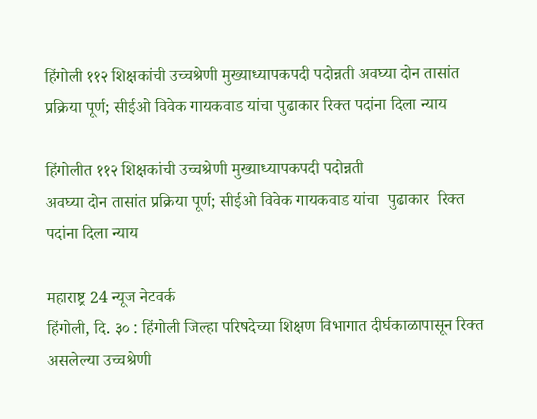हिंगोली ११२ शिक्षकांची उच्चश्रेणी मुख्याध्यापकपदी पदोन्नती अवघ्या दोन तासांत प्रक्रिया पूर्ण; सीईओ विवेक गायकवाड यांचा पुढाकार रिक्त पदांना दिला न्याय

हिंगोलीत ११२ शिक्षकांची उच्चश्रेणी मुख्याध्यापकपदी पदोन्नती
अवघ्या दोन तासांत प्रक्रिया पूर्ण; सीईओ विवेक गायकवाड यांचा  पुढाकार  रिक्त पदांना दिला न्याय

महाराष्ट्र 24 न्यूज नेटवर्क
हिंगोली, दि. ३० : हिंगोली जिल्हा परिषदेच्या शिक्षण विभागात दीर्घकाळापासून रिक्त असलेल्या उच्चश्रेणी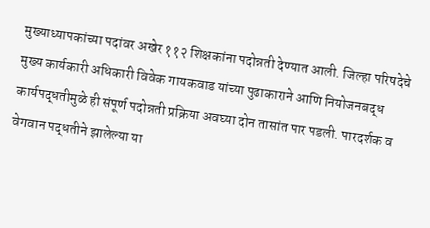मुख्याध्यापकांच्या पदांवर अखेर ११२ शिक्षकांना पदोन्नती देण्यात आली. जिल्हा परिषदेचे मुख्य कार्यकारी अधिकारी विवेक गायकवाड यांच्या पुढाकाराने आणि नियोजनबद्ध कार्यपद्धतीमुळे ही संपूर्ण पदोन्नती प्रक्रिया अवघ्या दोन तासांत पार पडली. पारदर्शक व वेगवान पद्धतीने झालेल्या या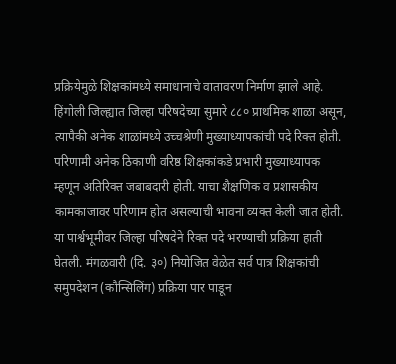प्रक्रियेमुळे शिक्षकांमध्ये समाधानाचे वातावरण निर्माण झाले आहे.
हिंगोली जिल्ह्यात जिल्हा परिषदेच्या सुमारे ८८० प्राथमिक शाळा असून, त्यापैकी अनेक शाळांमध्ये उच्चश्रेणी मुख्याध्यापकांची पदे रिक्त होती. परिणामी अनेक ठिकाणी वरिष्ठ शिक्षकांकडे प्रभारी मुख्याध्यापक म्हणून अतिरिक्त जबाबदारी होती. याचा शैक्षणिक व प्रशासकीय कामकाजावर परिणाम होत असल्याची भावना व्यक्त केली जात होती.
या पार्श्वभूमीवर जिल्हा परिषदेने रिक्त पदे भरण्याची प्रक्रिया हाती घेतली. मंगळवारी (दि. ३०) नियोजित वेळेत सर्व पात्र शिक्षकांची समुपदेशन (कौन्सिलिंग) प्रक्रिया पार पाडून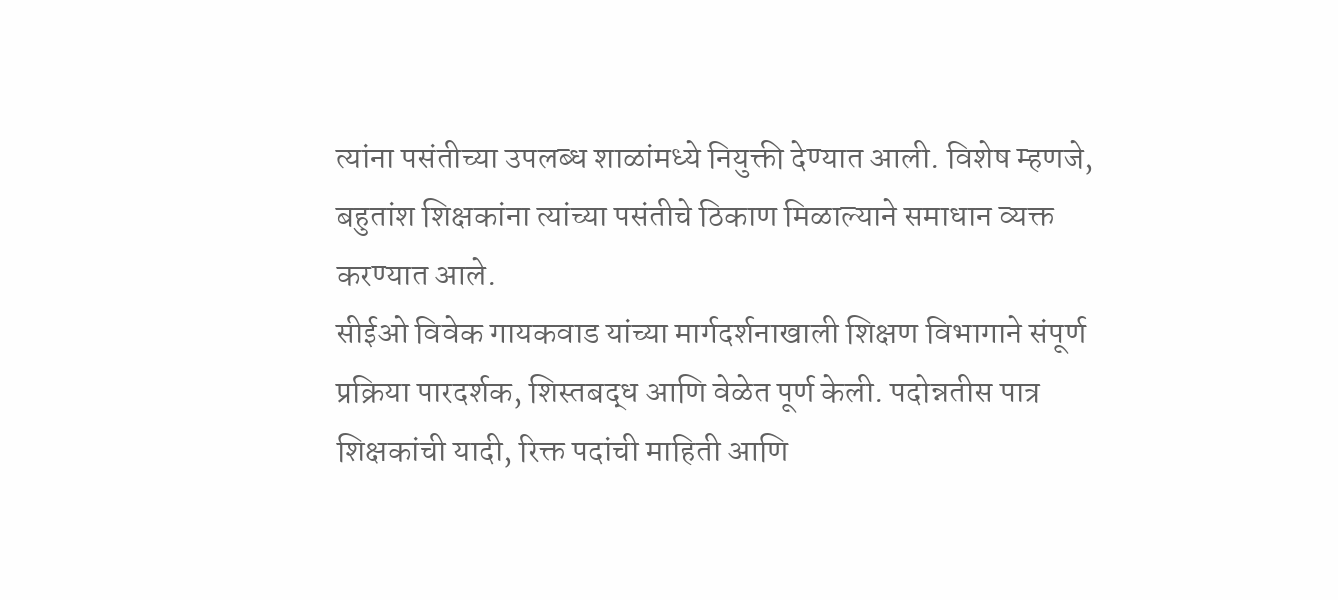त्यांना पसंतीच्या उपलब्ध शाळांमध्ये नियुक्ती देण्यात आली. विशेष म्हणजे, बहुतांश शिक्षकांना त्यांच्या पसंतीचे ठिकाण मिळाल्याने समाधान व्यक्त करण्यात आले.
सीईओ विवेक गायकवाड यांच्या मार्गदर्शनाखाली शिक्षण विभागाने संपूर्ण प्रक्रिया पारदर्शक, शिस्तबद्ध आणि वेळेत पूर्ण केली. पदोन्नतीस पात्र शिक्षकांची यादी, रिक्त पदांची माहिती आणि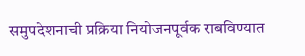समुपदेशनाची प्रक्रिया नियोजनपूर्वक राबविण्यात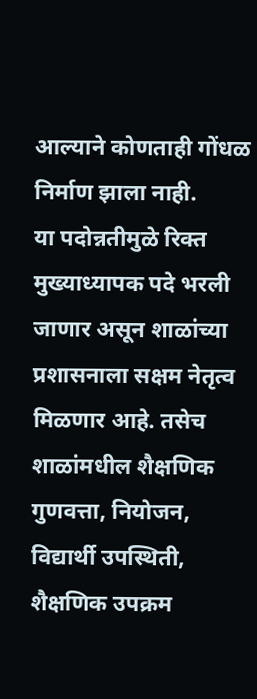आल्याने कोणताही गोंधळ निर्माण झाला नाही.
या पदोन्नतीमुळे रिक्त मुख्याध्यापक पदे भरली जाणार असून शाळांच्या प्रशासनाला सक्षम नेतृत्व मिळणार आहे. तसेच शाळांमधील शैक्षणिक गुणवत्ता, नियोजन, विद्यार्थी उपस्थिती, शैक्षणिक उपक्रम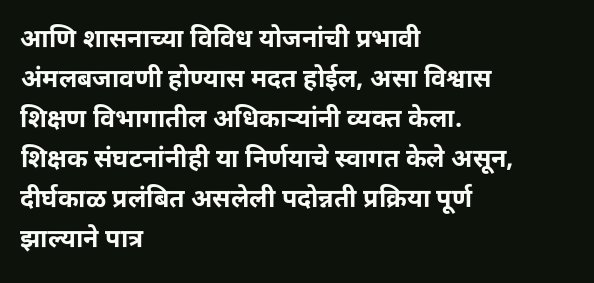आणि शासनाच्या विविध योजनांची प्रभावी अंमलबजावणी होण्यास मदत होईल, असा विश्वास शिक्षण विभागातील अधिकाऱ्यांनी व्यक्त केला.
शिक्षक संघटनांनीही या निर्णयाचे स्वागत केले असून, दीर्घकाळ प्रलंबित असलेली पदोन्नती प्रक्रिया पूर्ण झाल्याने पात्र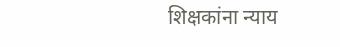शिक्षकांना न्याय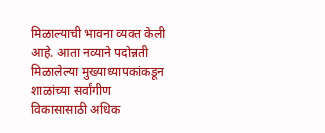मिळाल्याची भावना व्यक्त केली आहे. आता नव्याने पदोन्नती मिळालेल्या मुख्याध्यापकांकडून शाळांच्या सर्वांगीण विकासासाठी अधिक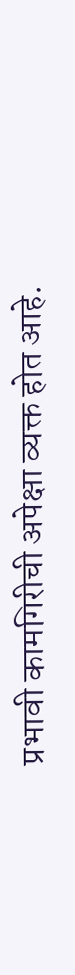प्रभावी कामगिरीची अपेक्षा व्यक्त होत आहे.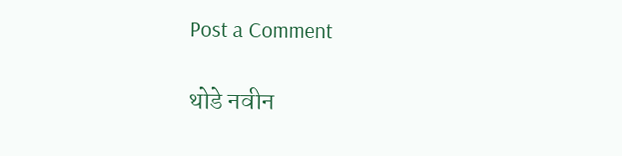Post a Comment

थोडे नवीन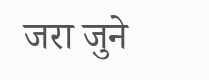जरा जुने